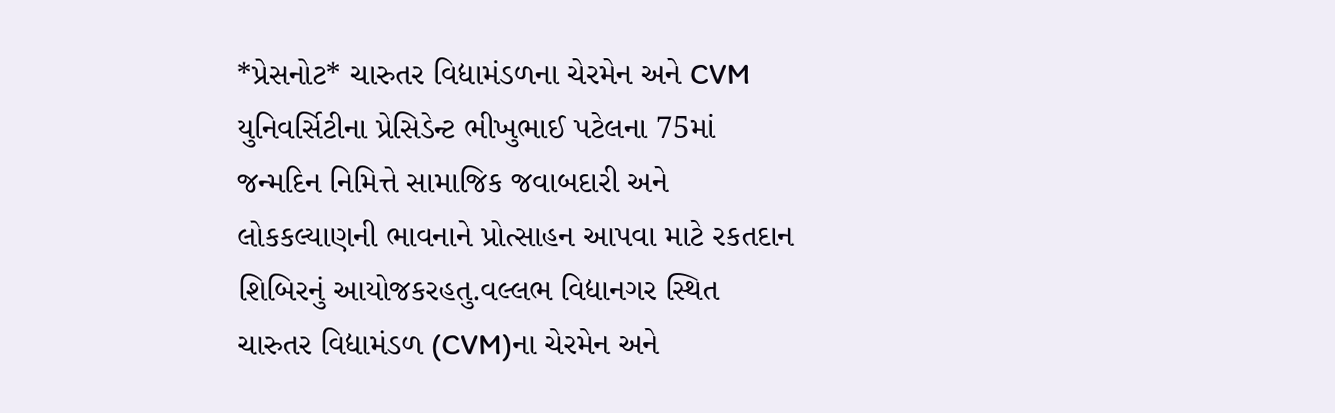*પ્રેસનોટ* ચારુતર વિદ્યામંડળના ચેરમેન અને CVM યુનિવર્સિટીના પ્રેસિડેન્ટ ભીખુભાઈ પટેલના 75માં જન્મદિન નિમિત્તે સામાજિક જવાબદારી અને લોકકલ્યાણની ભાવનાને પ્રોત્સાહન આપવા માટે રકતદાન શિબિરનું આયોજકરહતુ.વલ્લભ વિદ્યાનગર સ્થિત ચારુતર વિદ્યામંડળ (CVM)ના ચેરમેન અને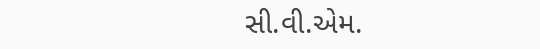સી.વી.એમ.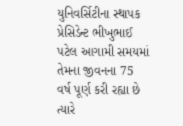યુનિવર્સિટીના સ્થાપક પ્રેસિડેન્ટ ભીખુભાઈ પટેલ આગામી સમયમાં તેમના જીવનના 75 વર્ષ પૂર્ણ કરી રહ્યા છે ત્યારે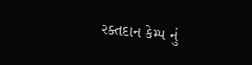રક્તદાન કેમ્પ નું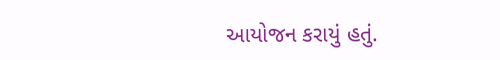આયોજન કરાયું હતું.